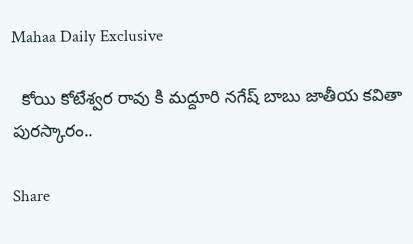Mahaa Daily Exclusive

  కోయి కోటేశ్వర రావు కి మద్దూరి నగేష్ బాబు జాతీయ కవితా పురస్కారం..

Share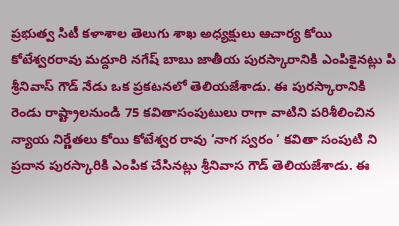ప్రభుత్వ సిటీ కళాశాల తెలుగు శాఖ అధ్యక్షులు ఆచార్య కోయి కోటేశ్వరరావు మద్దూరి నగేష్ బాబు జాతీయ పురస్కారానికి ఎంపికైనట్లు పి శ్రీనివాస్ గౌడ్ నేడు ఒక ప్రకటనలో తెలియజేశాడు. ఈ పురస్కారానికి రెండు రాష్ట్రాలనుండి 75 కవితాసంపుటులు రాగా వాటిని పరిశీలించిన న్యాయ నిర్ణేతలు కోయి కోటేశ్వర రావు ‘నాగ స్వరం ‘ కవితా సంపుటి ని ప్రదాన పురస్కారికి ఎంపిక చేసినట్లు శ్రీనివాస గౌడ్ తెలియజేశాడు. ఈ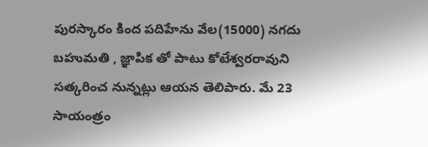పురస్కారం కింద పదిహేను వేల(15000) నగదు బహుమతి , జ్ఞాపిక తో పాటు కోటేశ్వరరావుని సత్కరించ నున్నట్లు ఆయన తెలిపారు. మే 23 సాయంత్రం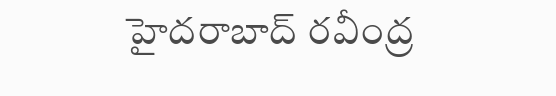హైదరాబాద్ రవీంద్ర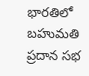భారతిలో బహుమతి ప్రదాన సభ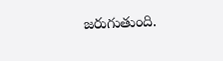జరుగుతుంది.